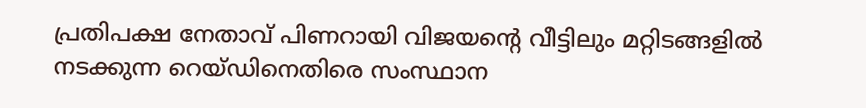പ്രതിപക്ഷ നേതാവ് പിണറായി വിജയന്റെ വീട്ടിലും മറ്റിടങ്ങളില്‍ നടക്കുന്ന റെയ്ഡിനെതിരെ സംസ്ഥാന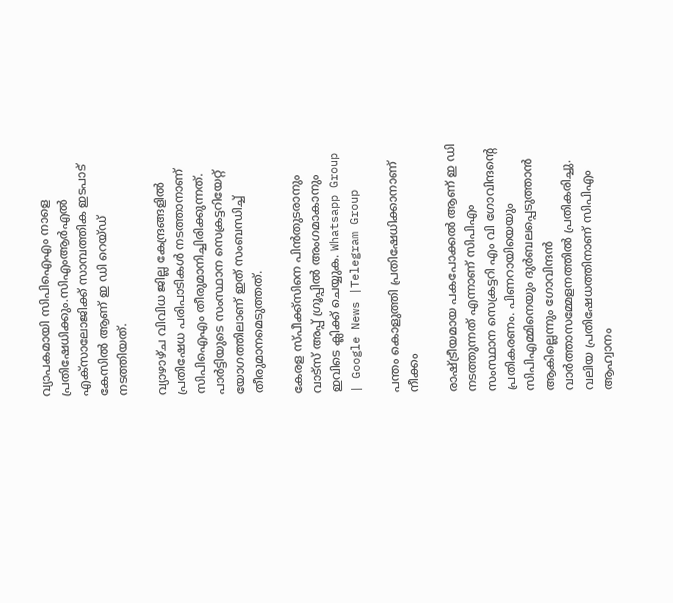വ്യാപകമായി സിപിഐഎം നാളെ പ്രതിഷേധിക്കും.സിഎംആർഎല്‍ എക്സാലോജിക്ക് സാമ്പത്തിക ഇടപാട് കേസില്‍ ആണ് ഇ ഡി റെയ്ഡ് നടത്തിയത്.

വ്യാഴാഴ്ച വിവിധ ജില്ല കേന്ദ്രങ്ങളില്‍ പ്രതിഷേധ പരിപാടികള്‍ നടത്താനാണ് സിപിഐഎം തീരുമാനിച്ചിരിക്കുന്നത്. പാർട്ടിയുടെ സംസ്ഥാന സെക്രട്ടറിയേറ്റ് യോഗത്തിലാണ് ഇത് സംബന്ധിച്ച്‌ തീരുമാനമെടുത്തത്.

കേരള സ്പീക്ക്സിനെ പിൻതുടരാനും വാട്സ് അപ്പ് ഗ്രൂപ്പിൽ അംഗമാകാനും ഇവിടെ ക്ലിക്ക് ചെയ്യുക. Whatsapp Group | Google News |Telegram Group

പന്തം കൊളുത്തി പ്രതിഷേധിക്കാനാണ് നീക്കം

രാഷ്ട്രീയമായ പകപോക്കല്‍ ആണ് ഇ ഡി നടത്തുന്നത് എന്നാണ് സിപിഎം സംസ്ഥാന സെക്രട്ടറി എം വി ഗോവിന്ദന്റെ പ്രതികരണം. പിണറായിയെയും സിപിഎമ്മിനെയും ദുർബലപ്പെടുത്താൻ ആകില്ലെന്നും ഗോവിന്ദൻ വാർത്താസമ്മേളനത്തില്‍ പ്രതികരിച്ചു. വലിയ പ്രതിഷേധത്തിനാണ് സിപിഎം ആഹ്വാനം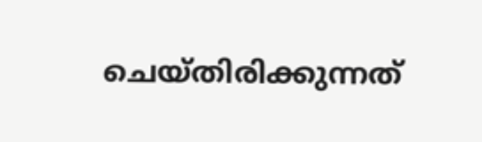ചെയ്തിരിക്കുന്നത്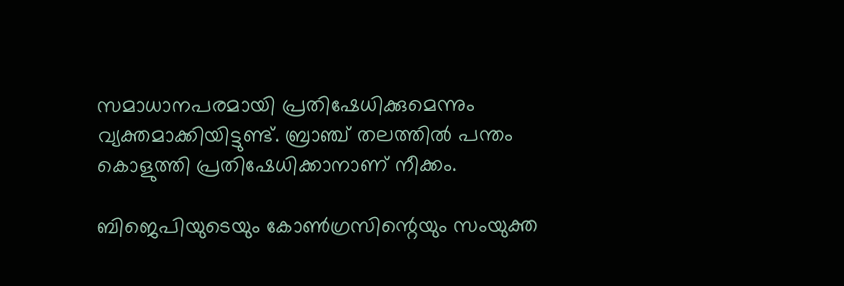സമാധാനപരമായി പ്രതിഷേധിക്കുമെന്നും വ്യക്തമാക്കിയിട്ടുണ്ട്. ബ്രാഞ്ച് തലത്തില്‍ പന്തം കൊളുത്തി പ്രതിഷേധിക്കാനാണ് നീക്കം.

ബിജെപിയുടെയും കോണ്‍ഗ്രസിന്റെയും സംയുക്ത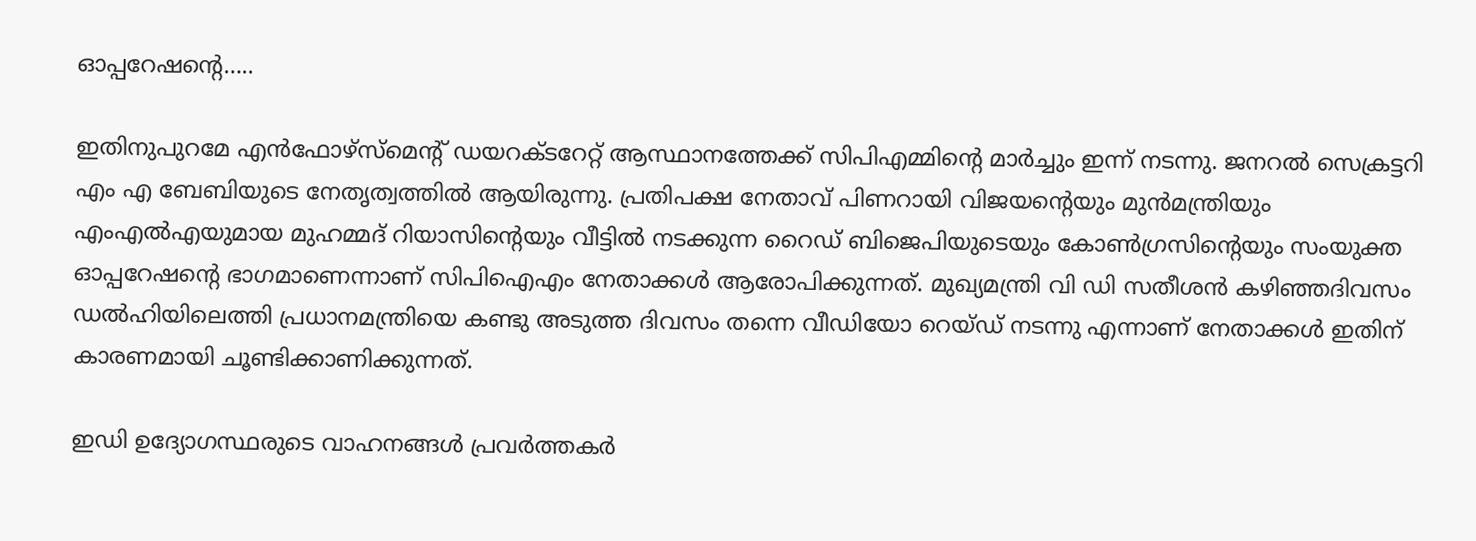ഓപ്പറേഷന്റെ…..

ഇതിനുപുറമേ എൻഫോഴ്സ്മെന്റ് ഡയറക്ടറേറ്റ് ആസ്ഥാനത്തേക്ക് സിപിഎമ്മിന്റെ മാർച്ചും ഇന്ന് നടന്നു. ജനറല്‍ സെക്രട്ടറി എം എ ബേബിയുടെ നേതൃത്വത്തില്‍ ആയിരുന്നു. പ്രതിപക്ഷ നേതാവ് പിണറായി വിജയന്റെയും മുൻമന്ത്രിയും എംഎല്‍എയുമായ മുഹമ്മദ് റിയാസിന്റെയും വീട്ടില്‍ നടക്കുന്ന റൈഡ് ബിജെപിയുടെയും കോണ്‍ഗ്രസിന്റെയും സംയുക്ത ഓപ്പറേഷന്റെ ഭാഗമാണെന്നാണ് സിപിഐഎം നേതാക്കള്‍ ആരോപിക്കുന്നത്. മുഖ്യമന്ത്രി വി ഡി സതീശൻ കഴിഞ്ഞദിവസം ഡല്‍ഹിയിലെത്തി പ്രധാനമന്ത്രിയെ കണ്ടു അടുത്ത ദിവസം തന്നെ വീഡിയോ റെയ്ഡ് നടന്നു എന്നാണ് നേതാക്കള്‍ ഇതിന് കാരണമായി ചൂണ്ടിക്കാണിക്കുന്നത്.

ഇഡി ഉദ്യോഗസ്ഥരുടെ വാഹനങ്ങള്‍ പ്രവർത്തകർ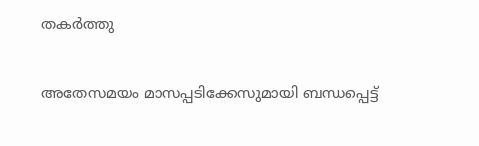തകർത്തു

അതേസമയം മാസപ്പടിക്കേസുമായി ബന്ധപ്പെട്ട്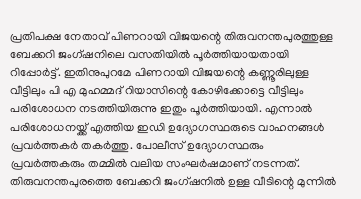പ്രതിപക്ഷ നേതാവ് പിണറായി വിജയന്റെ തിരുവനന്തപുരത്തുള്ള ബേക്കറി ജംഗ്ഷനിലെ വസതിയില്‍ പൂർത്തിയായതായി റിപ്പോർട്ട്. ഇതിനുപുറമേ പിണറായി വിജയന്റെ കണ്ണൂരിലുള്ള വീട്ടിലും പി എ മുഹമ്മദ് റിയാസിന്റെ കോഴിക്കോട്ടെ വീട്ടിലും പരിശോധന നടത്തിയിരുന്നു ഇതും പൂർത്തിയായി. എന്നാല്‍ പരിശോധനയ്ക്ക് എത്തിയ ഇഡി ഉദ്യോഗസ്ഥരുടെ വാഹനങ്ങള്‍ പ്രവർത്തകർ തകർത്തു. പോലീസ് ഉദ്യോഗസ്ഥരും പ്രവർത്തകരും തമ്മില്‍ വലിയ സംഘർഷമാണ് നടന്നത്. തിരുവനന്തപുരത്തെ ബേക്കറി ജംഗ്ഷനില്‍ ഉള്ള വീടിന്റെ മുന്നില്‍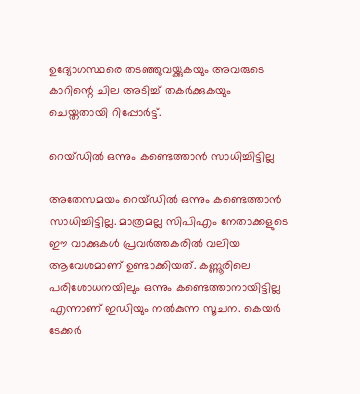ഉദ്യോഗസ്ഥരെ തടഞ്ഞുവയ്ക്കുകയും അവരുടെ കാറിന്റെ ചില അടിച്ച്‌ തകർക്കുകയും ചെയ്തതായി റിപ്പോർട്ട്.

റെയ്ഡില്‍ ഒന്നും കണ്ടെത്താൻ സാധിച്ചിട്ടില്ല

അതേസമയം റെയ്ഡില്‍ ഒന്നും കണ്ടെത്താൻ സാധിച്ചിട്ടില്ല. മാത്രമല്ല സിപിഎം നേതാക്കളുടെ ഈ വാക്കുകള്‍ പ്രവർത്തകരില്‍ വലിയ ആവേശമാണ് ഉണ്ടാക്കിയത്. കണ്ണൂരിലെ പരിശോധനയിലും ഒന്നും കണ്ടെത്താനായിട്ടില്ല എന്നാണ് ഇഡിയും നല്‍കുന്ന സൂചന. കെയർ ടേക്കർ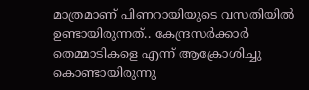മാത്രമാണ് പിണറായിയുടെ വസതിയില്‍ ഉണ്ടായിരുന്നത്.. കേന്ദ്രസർക്കാർ തെമ്മാടികളെ എന്ന് ആക്രോശിച്ചു കൊണ്ടായിരുന്നു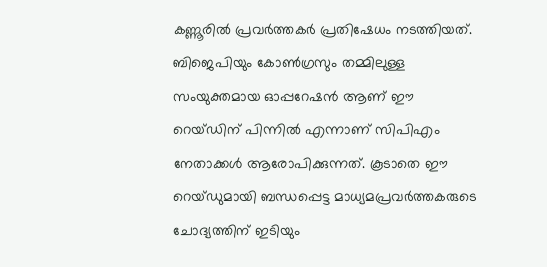കണ്ണൂരില്‍ പ്രവർത്തകർ പ്രതിഷേധം നടത്തിയത്. ബിജെപിയും കോണ്‍ഗ്രസും തമ്മിലുള്ള സംയുക്തമായ ഓപ്പറേഷൻ ആണ് ഈ റെയ്ഡിന് പിന്നില്‍ എന്നാണ് സിപിഎം നേതാക്കള്‍ ആരോപിക്കുന്നത്. കൂടാതെ ഈ റെയ്ഡുമായി ബന്ധപ്പെട്ട മാധ്യമപ്രവർത്തകരുടെ ചോദ്യത്തിന് ഇടിയും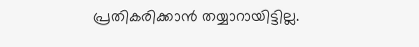പ്രതികരിക്കാൻ തയ്യാറായിട്ടില്ല.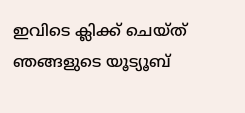ഇവിടെ ക്ലിക്ക് ചെയ്ത് ഞങ്ങളുടെ യൂട്യൂബ്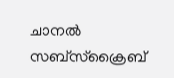ചാനൽ സബ്സ്ക്രൈബ്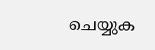ചെയ്യുക